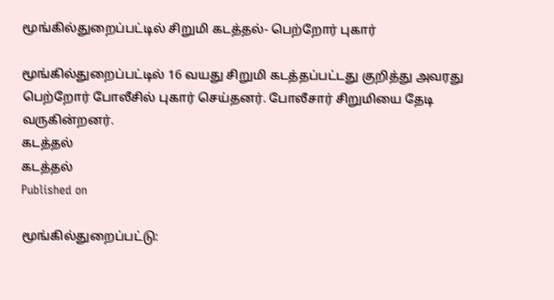மூங்கில்துறைப்பட்டில் சிறுமி கடத்தல்- பெற்றோர் புகார்

மூங்கில்துறைப்பட்டில் 16 வயது சிறுமி கடத்தப்பட்டது குறித்து அவரது பெற்றோர் போலீசில் புகார் செய்தனர். போலீசார் சிறுமியை தேடி வருகின்றனர்.
கடத்தல்
கடத்தல்
Published on

மூங்கில்துறைப்பட்டு: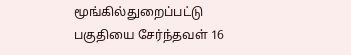மூங்கில்துறைப்பட்டு பகுதியை சேர்ந்தவள் 16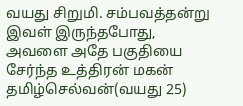வயது சிறுமி. சம்பவத்தன்று இவள் இருந்தபோது, அவளை அதே பகுதியை சேர்ந்த உத்திரன் மகன் தமிழ்செல்வன்(வயது 25)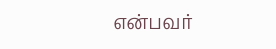என்பவர்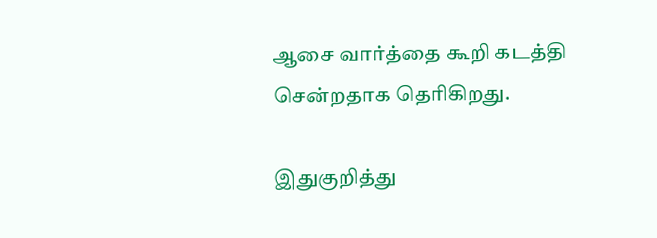ஆசை வார்த்தை கூறி கடத்தி சென்றதாக தெரிகிறது.

இதுகுறித்து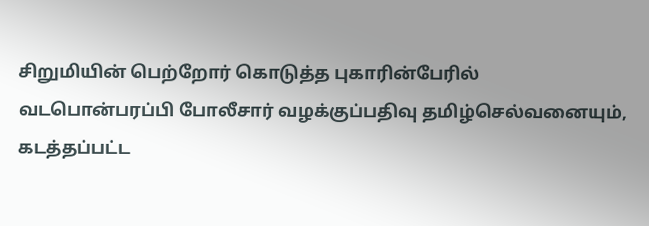சிறுமியின் பெற்றோர் கொடுத்த புகாரின்பேரில் வடபொன்பரப்பி போலீசார் வழக்குப்பதிவு தமிழ்செல்வனையும், கடத்தப்பட்ட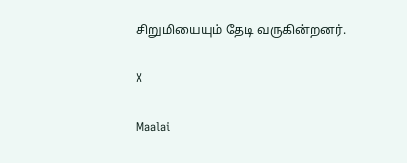சிறுமியையும் தேடி வருகின்றனர்.

X

Maalai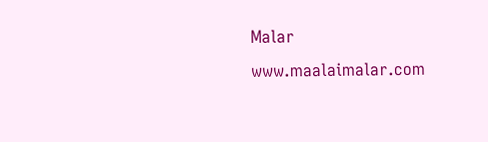Malar
www.maalaimalar.com